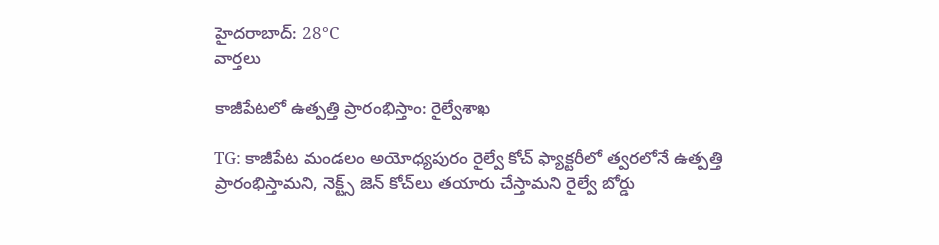హైదరాబాద్: 28°C
వార్తలు

కాజీపేటలో ఉత్పత్తి ప్రారంభిస్తాం: రైల్వేశాఖ

TG: కాజీపేట మండలం అయోధ్యపురం రైల్వే కోచ్ ఫ్యాక్టరీలో త్వరలోనే ఉత్పత్తి ప్రారంభిస్తామని, నెక్ట్స్ జెన్ కోచ్‌లు తయారు చేస్తామని రైల్వే బోర్డు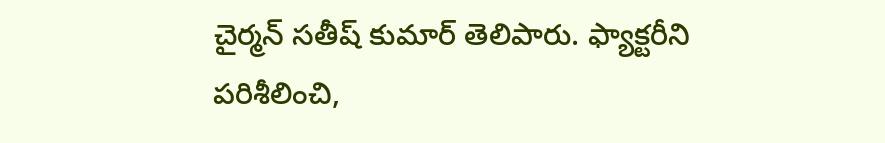చైర్మన్ సతీష్ కుమార్ తెలిపారు. ఫ్యాక్టరీని పరిశీలించి,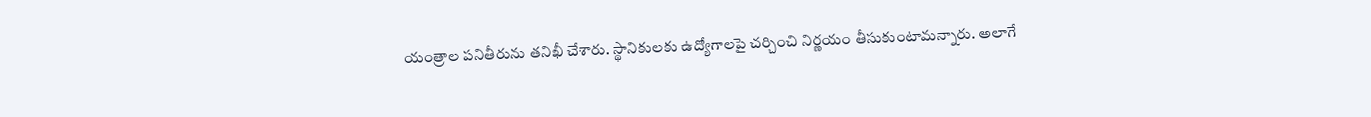యంత్రాల పనితీరును తనిఖీ చేశారు. స్థానికులకు ఉద్యోగాలపై చర్చించి నిర్ణయం తీసుకుంటామన్నారు. అలాగే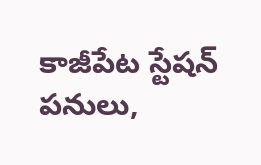కాజీపేట స్టేషన్ పనులు,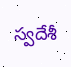స్వదేశీ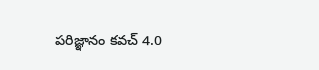పరిజ్ఞానం కవచ్ 4.0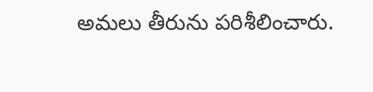అమలు తీరును పరిశీలించారు.